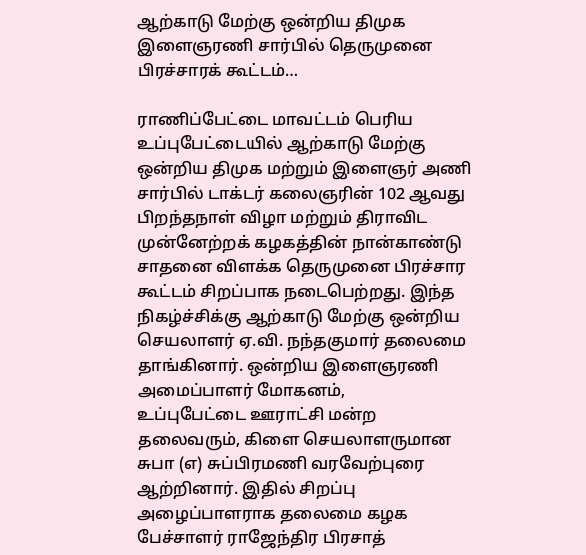ஆற்காடு மேற்கு ஒன்றிய திமுக இளைஞரணி சார்பில் தெருமுனை பிரச்சாரக் கூட்டம்…

ராணிப்பேட்டை மாவட்டம் பெரிய உப்புபேட்டையில் ஆற்காடு மேற்கு ஒன்றிய திமுக மற்றும் இளைஞர் அணி சார்பில் டாக்டர் கலைஞரின் 102 ஆவது பிறந்தநாள் விழா மற்றும் திராவிட முன்னேற்றக் கழகத்தின் நான்காண்டு சாதனை விளக்க தெருமுனை பிரச்சார கூட்டம் சிறப்பாக நடைபெற்றது. இந்த நிகழ்ச்சிக்கு ஆற்காடு மேற்கு ஒன்றிய செயலாளர் ஏ.வி. நந்தகுமார் தலைமை தாங்கினார். ஒன்றிய இளைஞரணி அமைப்பாளர் மோகனம்,
உப்புபேட்டை ஊராட்சி மன்ற தலைவரும், கிளை செயலாளருமான சுபா (எ) சுப்பிரமணி வரவேற்புரை ஆற்றினார். இதில் சிறப்பு அழைப்பாளராக தலைமை கழக பேச்சாளர் ராஜேந்திர பிரசாத்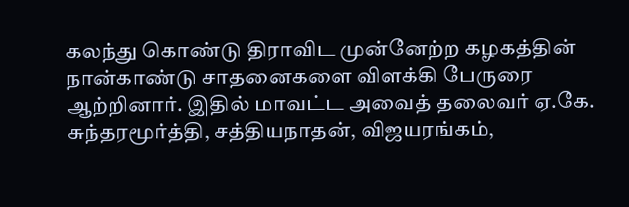கலந்து கொண்டு திராவிட முன்னேற்ற கழகத்தின் நான்காண்டு சாதனைகளை விளக்கி பேருரை ஆற்றினார். இதில் மாவட்ட அவைத் தலைவர் ஏ.கே. சுந்தரமூர்த்தி, சத்தியநாதன், விஜயரங்கம்,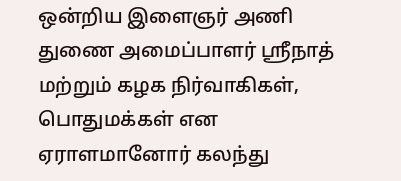ஒன்றிய இளைஞர் அணி துணை அமைப்பாளர் ஸ்ரீநாத் மற்றும் கழக நிர்வாகிகள், பொதுமக்கள் என ஏராளமானோர் கலந்து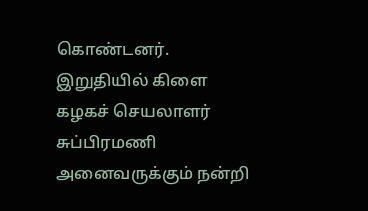கொண்டனர். இறுதியில் கிளை கழகச் செயலாளர் சுப்பிரமணி அனைவருக்கும் நன்றி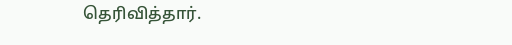தெரிவித்தார்.